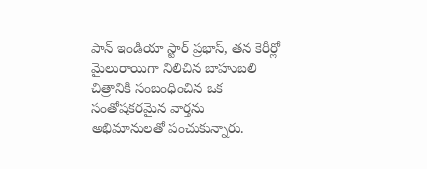పాన్ ఇండియా స్టార్ ప్రభాస్, తన కెరీర్లో మైలురాయిగా నిలిచిన బాహుబలి చిత్రానికి సంబంధించిన ఒక సంతోషకరమైన వార్తను అభిమానులతో పంచుకున్నారు.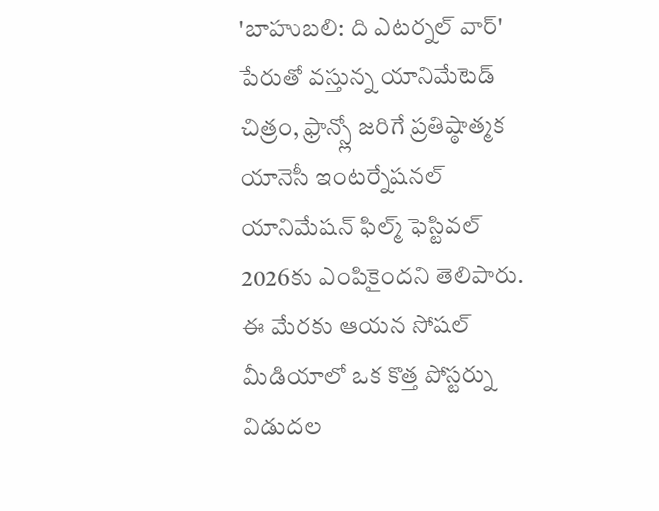'బాహుబలి: ది ఎటర్నల్ వార్' పేరుతో వస్తున్న యానిమేటెడ్ చిత్రం, ఫ్రాన్స్లో జరిగే ప్రతిష్ఠాత్మక యానెసీ ఇంటర్నేషనల్ యానిమేషన్ ఫిల్మ్ ఫెస్టివల్ 2026కు ఎంపికైందని తెలిపారు. ఈ మేరకు ఆయన సోషల్ మీడియాలో ఒక కొత్త పోస్టర్ను విడుదల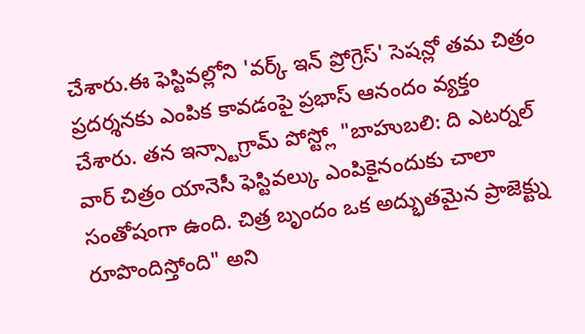చేశారు.ఈ ఫెస్టివల్లోని 'వర్క్ ఇన్ ప్రోగ్రెస్' సెషన్లో తమ చిత్రం ప్రదర్శనకు ఎంపిక కావడంపై ప్రభాస్ ఆనందం వ్యక్తం చేశారు. తన ఇన్స్టాగ్రామ్ పోస్ట్లో "బాహుబలి: ది ఎటర్నల్ వార్ చిత్రం యానెసీ ఫెస్టివల్కు ఎంపికైనందుకు చాలా సంతోషంగా ఉంది. చిత్ర బృందం ఒక అద్భుతమైన ప్రాజెక్ట్ను రూపొందిస్తోంది" అని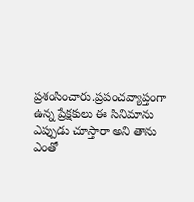ప్రశంసించారు.ప్రపంచవ్యాప్తంగా ఉన్న ప్రేక్షకులు ఈ సినిమాను ఎప్పుడు చూస్తారా అని తాను ఎంతో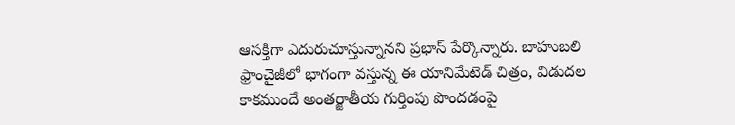ఆసక్తిగా ఎదురుచూస్తున్నానని ప్రభాస్ పేర్కొన్నారు. బాహుబలి ఫ్రాంచైజీలో భాగంగా వస్తున్న ఈ యానిమేటెడ్ చిత్రం, విడుదల కాకముందే అంతర్జాతీయ గుర్తింపు పొందడంపై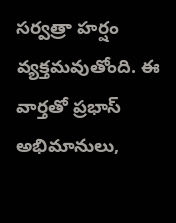సర్వత్రా హర్షం వ్యక్తమవుతోంది. ఈ వార్తతో ప్రభాస్ అభిమానులు,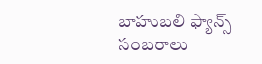బాహుబలి ఫ్యాన్స్ సంబరాలు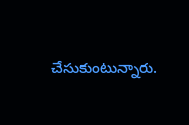చేసుకుంటున్నారు.